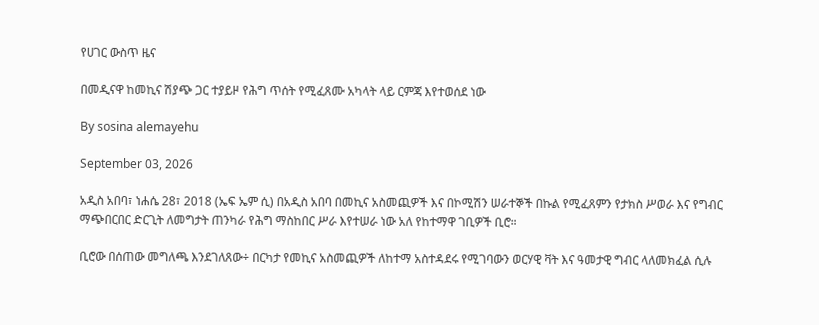የሀገር ውስጥ ዜና

በመዲናዋ ከመኪና ሽያጭ ጋር ተያይዞ የሕግ ጥሰት የሚፈጸሙ አካላት ላይ ርምጃ እየተወሰደ ነው

By sosina alemayehu

September 03, 2026

አዲስ አበባ፣ ነሐሴ 28፣ 2018 (ኤፍ ኤም ሲ) በአዲስ አበባ በመኪና አስመጪዎች እና በኮሚሽን ሠራተኞች በኩል የሚፈጸምን የታክስ ሥወራ እና የግብር ማጭበርበር ድርጊት ለመግታት ጠንካራ የሕግ ማስከበር ሥራ እየተሠራ ነው አለ የከተማዋ ገቢዎች ቢሮ።

ቢሮው በሰጠው መግለጫ እንደገለጸው÷ በርካታ የመኪና አስመጪዎች ለከተማ አስተዳደሩ የሚገባውን ወርሃዊ ቫት እና ዓመታዊ ግብር ላለመክፈል ሲሉ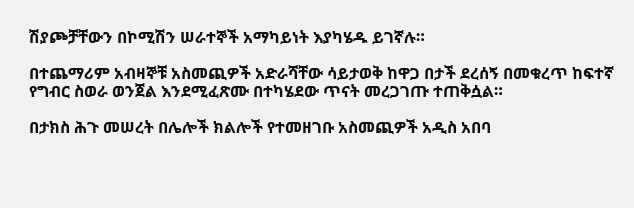ሽያጮቻቸውን በኮሚሽን ሠራተኞች አማካይነት እያካሄዱ ይገኛሉ።

በተጨማሪም አብዛኞቹ አስመጪዎች አድራሻቸው ሳይታወቅ ከዋጋ በታች ደረሰኝ በመቁረጥ ከፍተኛ የግብር ስወራ ወንጀል እንደሚፈጽሙ በተካሄደው ጥናት መረጋገጡ ተጠቅሷል።

በታክስ ሕጉ መሠረት በሌሎች ክልሎች የተመዘገቡ አስመጪዎች አዲስ አበባ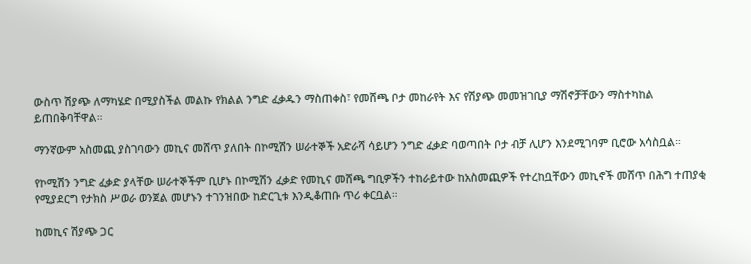ውስጥ ሽያጭ ለማካሄድ በሚያስችል መልኩ የክልል ንግድ ፈቃዱን ማስጠቀስ፣ የመሸጫ ቦታ መከራየት እና የሽያጭ መመዝገቢያ ማሽኖቻቸውን ማስተካከል ይጠበቅባቸዋል።

ማንኛውም አስመጪ ያስገባውን መኪና መሸጥ ያለበት በኮሚሽን ሠራተኞች አድራሻ ሳይሆን ንግድ ፈቃድ ባወጣበት ቦታ ብቻ ሊሆን እንደሚገባም ቢሮው አሳስቧል።

የኮሚሽን ንግድ ፈቃድ ያላቸው ሠራተኞችም ቢሆኑ በኮሚሽን ፈቃድ የመኪና መሸጫ ግቢዎችን ተከራይተው ከአስመጪዎች የተረከቧቸውን መኪኖች መሸጥ በሕግ ተጠያቂ የሚያደርግ የታክስ ሥወራ ወንጀል መሆኑን ተገንዝበው ከድርጊቱ እንዲቆጠቡ ጥሪ ቀርቧል።

ከመኪና ሽያጭ ጋር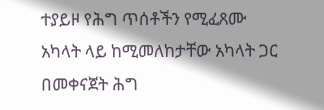ተያይዞ የሕግ ጥሰቶችን የሚፈጸሙ አካላት ላይ ከሚመለከታቸው አካላት ጋር በመቀናጀት ሕግ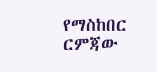የማስከበር ርምጃው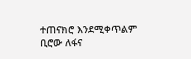ተጠናክሮ እንደሚቀጥልም ቢሮው ለፋና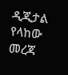ዲጂታል የላከው መረጃ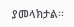ያመላክታል፡፡